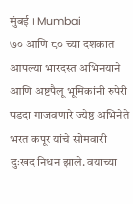मुंबई । Mumbai
७० आणि ८० च्या दशकात आपल्या भारदस्त अभिनयाने आणि अष्टपैलू भूमिकांनी रुपेरी पडदा गाजवणारे ज्येष्ठ अभिनेते भरत कपूर यांचे सोमवारी दुःखद निधन झाले. वयाच्या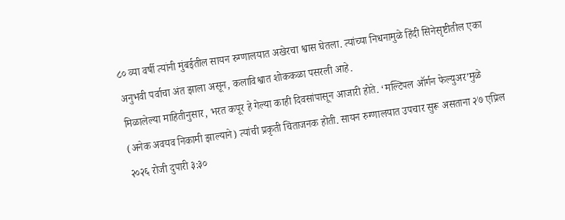८० व्या वर्षी त्यांनी मुंबईतील सायन रुग्णालयात अखेरचा श्वास घेतला. त्यांच्या निधनामुळे हिंदी सिनेसृष्टीतील एका अनुभवी पर्वाचा अंत झाला असून, कलाविश्वात शोककळा पसरली आहे.
मिळालेल्या माहितीनुसार, भरत कपूर हे गेल्या काही दिवसांपासून आजारी होते. ‘मल्टिपल ऑर्गन फेल्युअर’मुळे (अनेक अवयव निकामी झाल्याने) त्यांची प्रकृती चिंताजनक होती. सायन रुग्णालयात उपचार सुरू असताना २७ एप्रिल २०२६ रोजी दुपारी ३:३०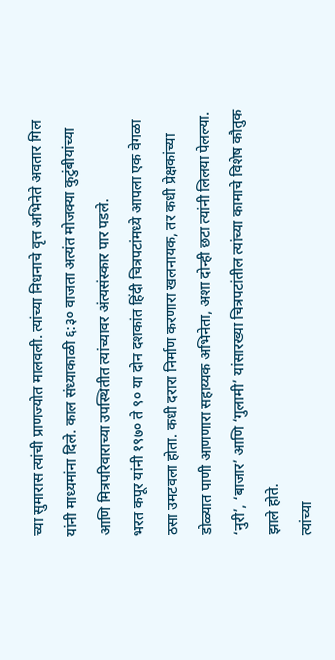च्या सुमारास त्यांची प्राणज्योत मालवली. त्यांच्या निधनाचे वृत्त अभिनेते अवतार गिल यांनी माध्यमांना दिले. काल संध्याकाळी ६:३० वाजता अत्यंत मोजक्या कुटुंबीयांच्या आणि मित्रपरिवाराच्या उपस्थितीत त्यांच्यावर अंत्यसंस्कार पार पडले.
भरत कपूर यांनी १९७० ते ९० या दोन दशकांत हिंदी चित्रपटांमध्ये आपला एक वेगळा ठसा उमटवला होता. कधी दरारा निर्माण करणारा खलनायक, तर कधी प्रेक्षकांच्या डोळ्यात पाणी आणणारा सहाय्यक अभिनेता, अशा दोन्ही छटा त्यांनी लिलया पेलल्या. ‘नुरी’, ‘बाजार’ आणि ‘गुलामी’ यांसारख्या चित्रपटांतील त्यांच्या कामाचे विशेष कौतुक झाले होते.
त्यांच्या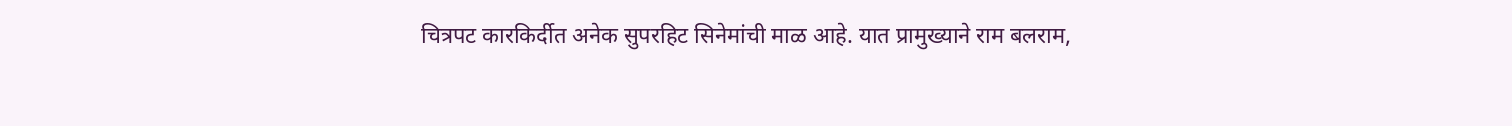चित्रपट कारकिर्दीत अनेक सुपरहिट सिनेमांची माळ आहे. यात प्रामुख्याने राम बलराम,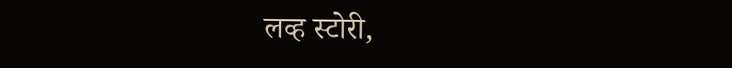लव्ह स्टोरी,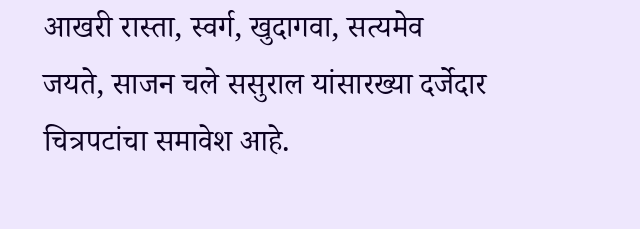आखरी रास्ता, स्वर्ग, खुदागवा, सत्यमेव जयते, साजन चले ससुराल यांसारख्या दर्जेदार चित्रपटांचा समावेश आहे.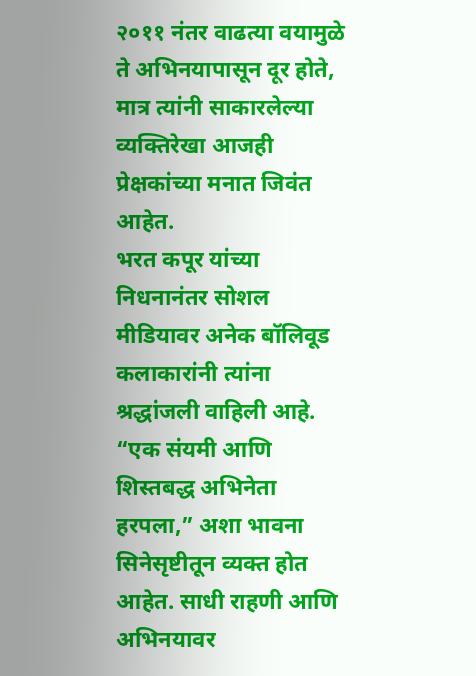२०११ नंतर वाढत्या वयामुळे ते अभिनयापासून दूर होते, मात्र त्यांनी साकारलेल्या व्यक्तिरेखा आजही प्रेक्षकांच्या मनात जिवंत आहेत.
भरत कपूर यांच्या निधनानंतर सोशल मीडियावर अनेक बॉलिवूड कलाकारांनी त्यांना श्रद्धांजली वाहिली आहे. “एक संयमी आणि शिस्तबद्ध अभिनेता हरपला,” अशा भावना सिनेसृष्टीतून व्यक्त होत आहेत. साधी राहणी आणि अभिनयावर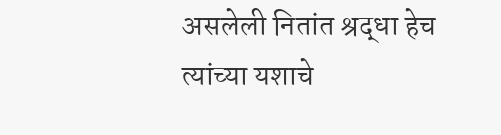असलेली नितांत श्रद्धा हेच त्यांच्या यशाचे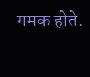गमक होते.